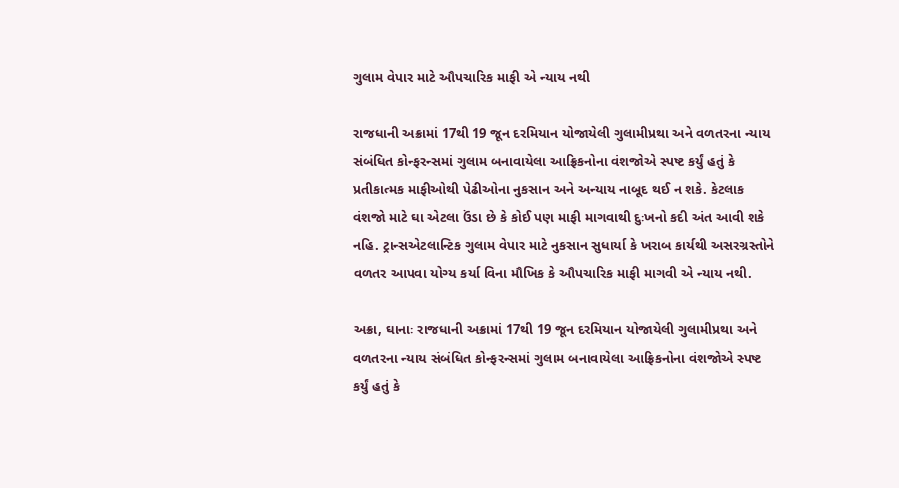ગુલામ વેપાર માટે ઔપચારિક માફી એ ન્યાય નથી

રાજધાની અક્રામાં 17થી 19 જૂન દરમિયાન યોજાયેલી ગુલામીપ્રથા અને વળતરના ન્યાય સંબંધિત કોન્ફરન્સમાં ગુલામ બનાવાયેલા આફ્રિકનોના વંશજોએ સ્પષ્ટ કર્યું હતું કે પ્રતીકાત્મક માફીઓથી પેઢીઓના નુકસાન અને અન્યાય નાબૂદ થઈ ન શકે. કેટલાક વંશજો માટે ઘા એટલા ઉંડા છે કે કોઈ પણ માફી માગવાથી દુઃખનો કદી અંત આવી શકે નહિ. ટ્રાન્સએટલાન્ટિક ગુલામ વેપાર માટે નુકસાન સુધાર્યા કે ખરાબ કાર્યથી અસરગ્રસ્તોને વળતર આપવા યોગ્ય કર્યા વિના મૌખિક કે ઔપચારિક માફી માગવી એ ન્યાય નથી.

અક્રા, ઘાનાઃ રાજધાની અક્રામાં 17થી 19 જૂન દરમિયાન યોજાયેલી ગુલામીપ્રથા અને વળતરના ન્યાય સંબંધિત કોન્ફરન્સમાં ગુલામ બનાવાયેલા આફ્રિકનોના વંશજોએ સ્પષ્ટ કર્યું હતું કે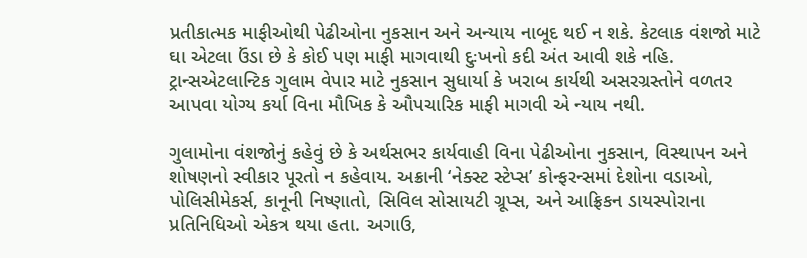પ્રતીકાત્મક માફીઓથી પેઢીઓના નુકસાન અને અન્યાય નાબૂદ થઈ ન શકે. કેટલાક વંશજો માટે ઘા એટલા ઉંડા છે કે કોઈ પણ માફી માગવાથી દુઃખનો કદી અંત આવી શકે નહિ. ટ્રાન્સએટલાન્ટિક ગુલામ વેપાર માટે નુકસાન સુધાર્યા કે ખરાબ કાર્યથી અસરગ્રસ્તોને વળતર આપવા યોગ્ય કર્યા વિના મૌખિક કે ઔપચારિક માફી માગવી એ ન્યાય નથી.

ગુલામોના વંશજોનું કહેવું છે કે અર્થસભર કાર્યવાહી વિના પેઢીઓના નુકસાન, વિસ્થાપન અને શોષણનો સ્વીકાર પૂરતો ન કહેવાય. અક્રાની ‘નેક્સ્ટ સ્ટેપ્સ’ કોન્ફરન્સમાં દેશોના વડાઓ, પોલિસીમેકર્સ, કાનૂની નિષ્ણાતો, સિવિલ સોસાયટી ગ્રૂપ્સ, અને આફ્રિકન ડાયસ્પોરાના પ્રતિનિધિઓ એકત્ર થયા હતા. અગાઉ,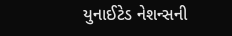યુનાઈટેડ નેશન્સની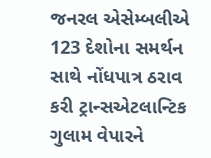જનરલ એસેમ્બલીએ 123 દેશોના સમર્થન સાથે નોંધપાત્ર ઠરાવ કરી ટ્રાન્સએટલાન્ટિક ગુલામ વેપારને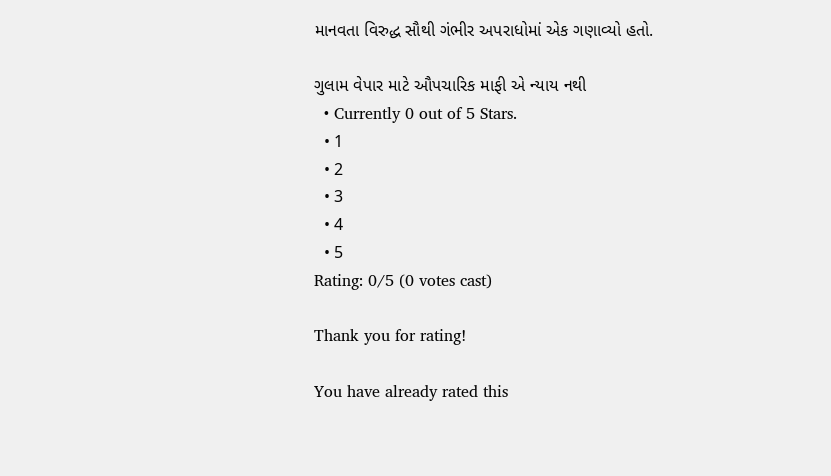માનવતા વિરુદ્ધ સૌથી ગંભીર અપરાધોમાં એક ગણાવ્યો હતો.

ગુલામ વેપાર માટે ઔપચારિક માફી એ ન્યાય નથી
  • Currently 0 out of 5 Stars.
  • 1
  • 2
  • 3
  • 4
  • 5
Rating: 0/5 (0 votes cast)

Thank you for rating!

You have already rated this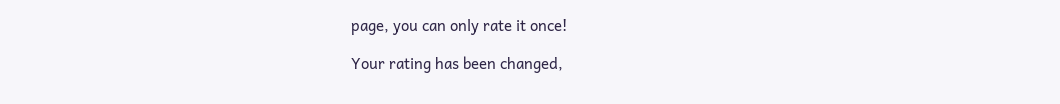page, you can only rate it once!

Your rating has been changed,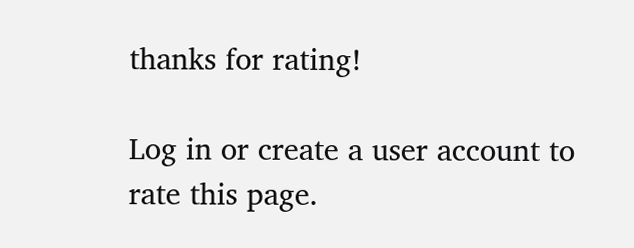thanks for rating!

Log in or create a user account to rate this page.